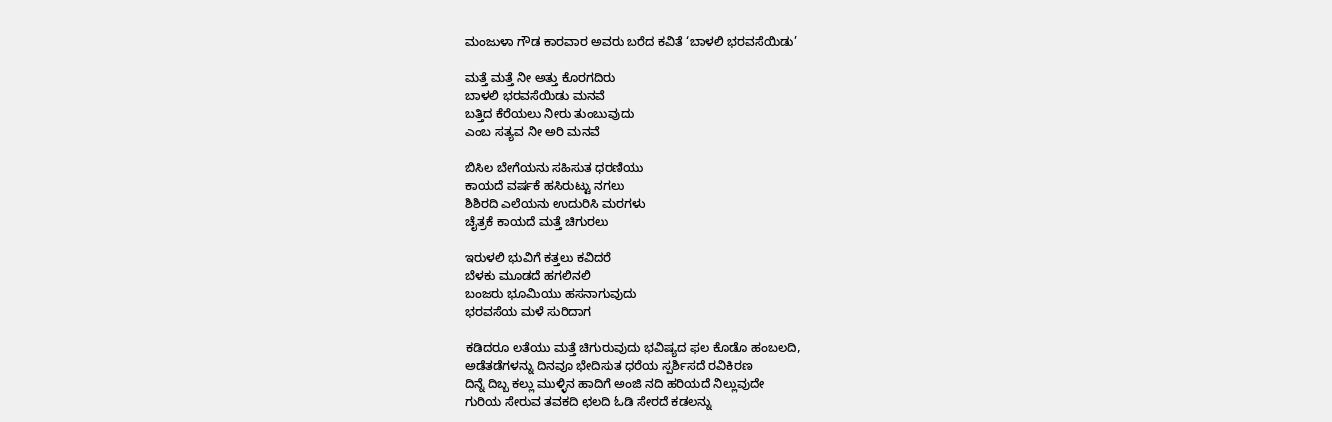ಮಂಜುಳಾ ಗೌಡ ಕಾರವಾರ ಅವರು ಬರೆದ ಕವಿತೆ ‘ಬಾಳಲಿ ಭರವಸೆಯಿಡು’

ಮತ್ತೆ ಮತ್ತೆ ನೀ ಅತ್ತು ಕೊರಗದಿರು
ಬಾಳಲಿ ಭರವಸೆಯಿಡು ಮನವೆ
ಬತ್ತಿದ ಕೆರೆಯಲು ನೀರು ತುಂಬುವುದು
ಎಂಬ ಸತ್ಯವ ನೀ ಅರಿ ಮನವೆ

ಬಿಸಿಲ ಬೇಗೆಯನು ಸಹಿಸುತ ಧರಣಿಯು
ಕಾಯದೆ ವರ್ಷಕೆ ಹಸಿರುಟ್ಟು ನಗಲು
ಶಿಶಿರದಿ ಎಲೆಯನು ಉದುರಿಸಿ ಮರಗಳು
ಚೈತ್ರಕೆ ಕಾಯದೆ ಮತ್ತೆ ಚಿಗುರಲು

ಇರುಳಲಿ ಭುವಿಗೆ ಕತ್ತಲು ಕವಿದರೆ
ಬೆಳಕು ಮೂಡದೆ ಹಗಲಿನಲಿ
ಬಂಜರು ಭೂಮಿಯು ಹಸನಾಗುವುದು
ಭರವಸೆಯ ಮಳೆ ಸುರಿದಾಗ

ಕಡಿದರೂ ಲತೆಯು ಮತ್ತೆ ಚಿಗುರುವುದು ಭವಿಷ್ಯದ ಫಲ ಕೊಡೊ ಹಂಬಲದಿ,
ಅಡೆತಡೆಗಳನ್ನು ದಿನವೂ ಭೇದಿಸುತ ಧರೆಯ ಸ್ಪರ್ಶಿಸದೆ ರವಿಕಿರಣ
ದಿನ್ನೆ ದಿಬ್ಬ ಕಲ್ಲು ಮುಳ್ಳಿನ ಹಾದಿಗೆ ಅಂಜಿ ನದಿ ಹರಿಯದೆ ನಿಲ್ಲುವುದೇ
ಗುರಿಯ ಸೇರುವ ತವಕದಿ ಛಲದಿ ಓಡಿ ಸೇರದೆ ಕಡಲನ್ನು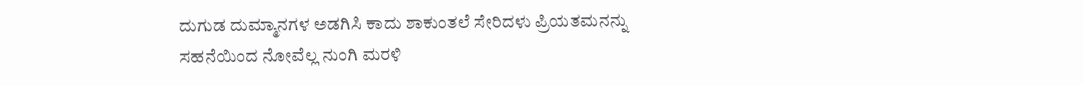ದುಗುಡ ದುಮ್ಮಾನಗಳ ಅಡಗಿಸಿ ಕಾದು ಶಾಕುಂತಲೆ ಸೇರಿದಳು ಪ್ರಿಯತಮನನ್ನು
ಸಹನೆಯಿಂದ ನೋವೆಲ್ಲ ನುಂಗಿ ಮರಳಿ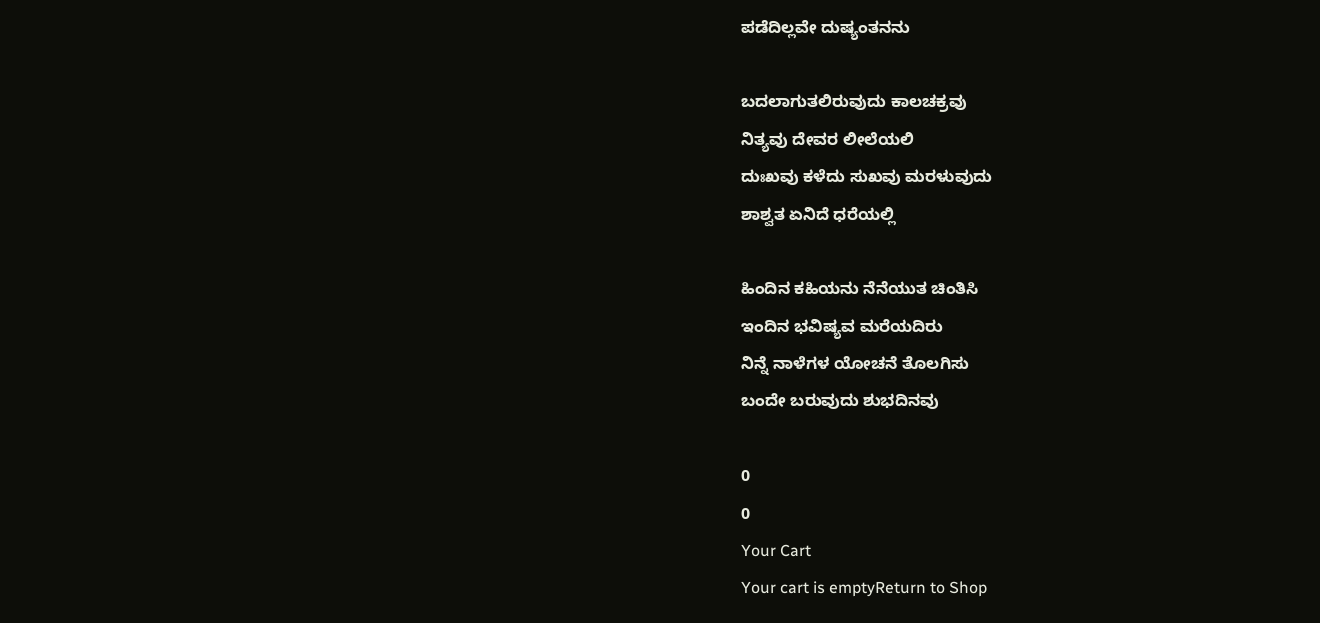ಪಡೆದಿಲ್ಲವೇ ದುಷ್ಯಂತನನು

ಬದಲಾಗುತಲಿರುವುದು ಕಾಲಚಕ್ರವು
ನಿತ್ಯವು ದೇವರ ಲೀಲೆಯಲಿ
ದುಃಖವು ಕಳೆದು ಸುಖವು ಮರಳುವುದು
ಶಾಶ್ವತ ಏನಿದೆ ಧರೆಯಲ್ಲಿ

ಹಿಂದಿನ ಕಹಿಯನು ನೆನೆಯುತ ಚಿಂತಿಸಿ
ಇಂದಿನ ಭವಿಷ್ಯವ ಮರೆಯದಿರು
ನಿನ್ನೆ ನಾಳೆಗಳ ಯೋಚನೆ ತೊಲಗಿಸು
ಬಂದೇ ಬರುವುದು ಶುಭದಿನವು

0
0
Your Cart
Your cart is emptyReturn to Shop